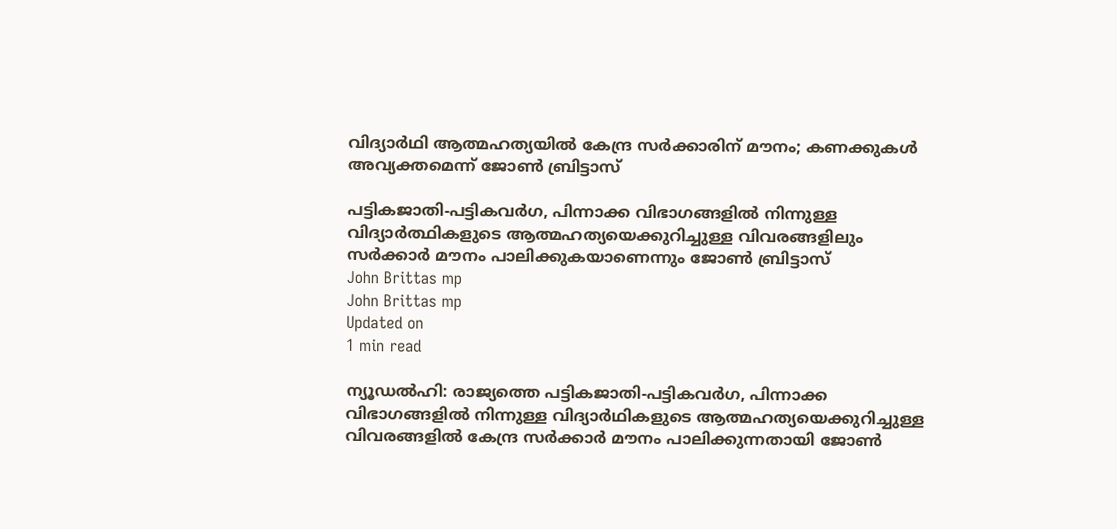വിദ്യാര്‍ഥി ആത്മഹത്യയില്‍ കേന്ദ്ര സര്‍ക്കാരിന് മൗനം; കണക്കുകള്‍ അവ്യക്തമെന്ന് ജോണ്‍ ബ്രിട്ടാസ്

പട്ടികജാതി-പട്ടികവര്‍ഗ, പിന്നാക്ക വിഭാഗങ്ങളില്‍ നിന്നുള്ള വിദ്യാര്‍ത്ഥികളുടെ ആത്മഹത്യയെക്കുറിച്ചുള്ള വിവരങ്ങളിലും സര്‍ക്കാര്‍ മൗനം പാലിക്കുകയാണെന്നും ജോണ്‍ ബ്രിട്ടാസ്
John Brittas mp
John Brittas mp
Updated on
1 min read

ന്യൂഡല്‍ഹി: രാജ്യത്തെ പട്ടികജാതി-പട്ടികവര്‍ഗ, പിന്നാക്ക വിഭാഗങ്ങളില്‍ നിന്നുള്ള വിദ്യാര്‍ഥികളുടെ ആത്മഹത്യയെക്കുറിച്ചുള്ള വിവരങ്ങളില്‍ കേന്ദ്ര സര്‍ക്കാര്‍ മൗനം പാലിക്കുന്നതായി ജോണ്‍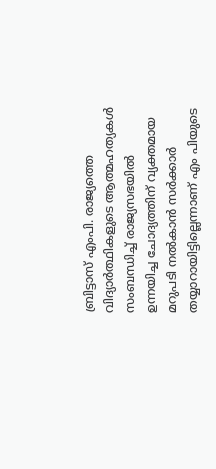ബ്രിട്ടാസ് എംപി. രാജ്യത്തെ വിദ്യാര്‍ത്ഥികളുടെ ആത്മഹത്യകള്‍ സംബന്ധിച്ച് രാജ്യസഭയില്‍ ഉന്നയിച്ച ചോദ്യത്തിന് വ്യക്തമായ മറുപടി നല്‍കാന്‍ സര്‍ക്കാര്‍ തയ്യാറായിട്ടില്ലെന്നാണ് എം പിയുടെ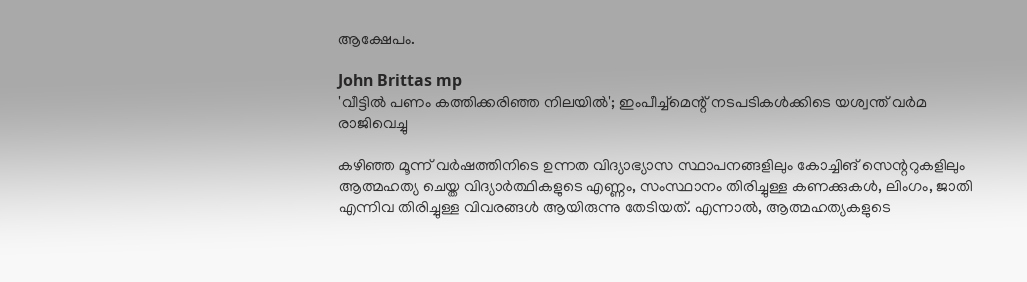ആക്ഷേപം.

John Brittas mp
'വീട്ടില്‍ പണം കത്തിക്കരിഞ്ഞ നിലയില്‍'; ഇംപീച്ച്മെന്റ് നടപടികള്‍ക്കിടെ യശ്വന്ത് വര്‍മ രാജിവെച്ചു

കഴിഞ്ഞ മൂന്ന് വര്‍ഷത്തിനിടെ ഉന്നത വിദ്യാഭ്യാസ സ്ഥാപനങ്ങളിലും കോച്ചിങ് സെന്ററുകളിലും ആത്മഹത്യ ചെയ്ത വിദ്യാര്‍ത്ഥികളുടെ എണ്ണം, സംസ്ഥാനം തിരിച്ചുള്ള കണക്കുകള്‍, ലിംഗം, ജാതി എന്നിവ തിരിച്ചുള്ള വിവരങ്ങള്‍ ആയിരുന്നു തേടിയത്. എന്നാല്‍, ആത്മഹത്യകളുടെ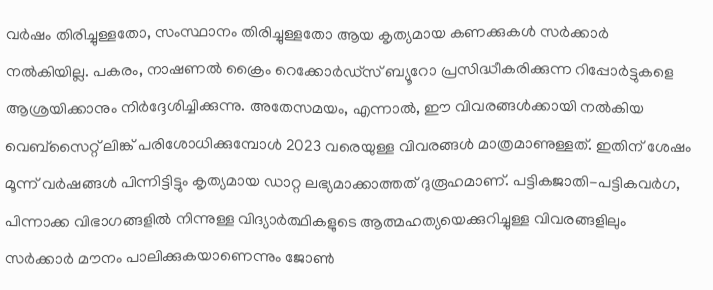വര്‍ഷം തിരിച്ചുള്ളതോ, സംസ്ഥാനം തിരിച്ചുള്ളതോ ആയ കൃത്യമായ കണക്കുകള്‍ സര്‍ക്കാര്‍ നല്‍കിയില്ല. പകരം, നാഷണല്‍ ക്രൈം റെക്കോര്‍ഡ്‌സ് ബ്യൂറോ പ്രസിദ്ധീകരിക്കുന്ന റിപ്പോര്‍ട്ടുകളെ ആശ്രയിക്കാനും നിര്‍ദ്ദേശിച്ചിക്കുന്നു. അതേസമയം, എന്നാല്‍, ഈ വിവരങ്ങള്‍ക്കായി നല്‍കിയ വെബ്‌സൈറ്റ് ലിങ്ക് പരിശോധിക്കുമ്പോള്‍ 2023 വരെയുള്ള വിവരങ്ങള്‍ മാത്രമാണുള്ളത്. ഇതിന് ശേഷം മൂന്ന് വര്‍ഷങ്ങള്‍ പിന്നിട്ടിട്ടും കൃത്യമായ ഡാറ്റ ലഭ്യമാക്കാത്തത് ദുരൂഹമാണ്. പട്ടികജാതി-പട്ടികവര്‍ഗ, പിന്നാക്ക വിഭാഗങ്ങളില്‍ നിന്നുള്ള വിദ്യാര്‍ത്ഥികളുടെ ആത്മഹത്യയെക്കുറിച്ചുള്ള വിവരങ്ങളിലും സര്‍ക്കാര്‍ മൗനം പാലിക്കുകയാണെന്നും ജോണ്‍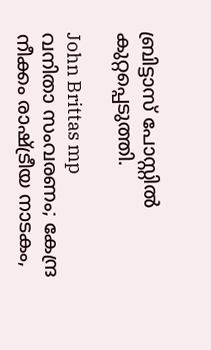ബ്രിട്ടാസ് പോസ്റ്റില്‍ കുറ്റപ്പെടുത്തി.

John Brittas mp
വനിതാ സംവരണം; കേന്ദ്ര നീക്കം രാഷ്ട്രീയ നാടകം,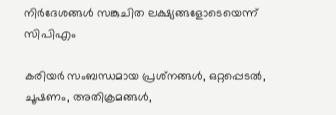നിര്‍ദേശങ്ങള്‍ സങ്കുചിത ലക്ഷ്യങ്ങളോടെയെന്ന് സിപിഎം

കരിയര്‍ സംബന്ധമായ പ്രശ്‌നങ്ങള്‍, ഒറ്റപ്പെടല്‍, ചൂഷണം, അതിക്രമങ്ങള്‍,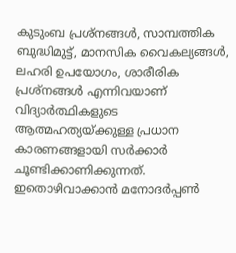കുടുംബ പ്രശ്‌നങ്ങള്‍, സാമ്പത്തിക ബുദ്ധിമുട്ട്, മാനസിക വൈകല്യങ്ങള്‍, ലഹരി ഉപയോഗം, ശാരീരിക പ്രശ്‌നങ്ങള്‍ എന്നിവയാണ് വിദ്യാര്‍ത്ഥികളുടെ ആത്മഹത്യയ്ക്കുള്ള പ്രധാന കാരണങ്ങളായി സര്‍ക്കാര്‍ ചൂണ്ടിക്കാണിക്കുന്നത്. ഇതൊഴിവാക്കാന്‍ മനോദര്‍പ്പണ്‍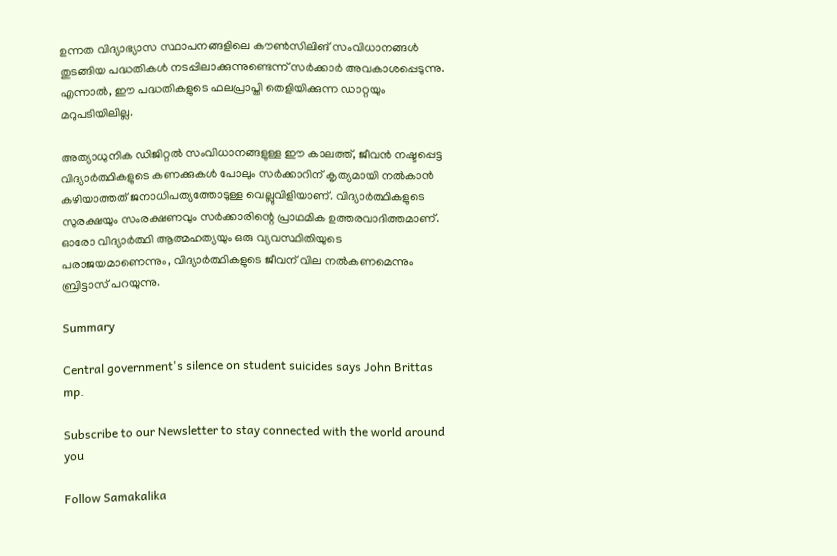ഉന്നത വിദ്യാഭ്യാസ സ്ഥാപനങ്ങളിലെ കൗണ്‍സിലിങ് സംവിധാനങ്ങള്‍ തുടങ്ങിയ പദ്ധതികള്‍ നടപ്പിലാക്കുന്നുണ്ടെന്ന് സര്‍ക്കാര്‍ അവകാശപ്പെടുന്നു. എന്നാല്‍, ഈ പദ്ധതികളുടെ ഫലപ്രാപ്തി തെളിയിക്കുന്ന ഡാറ്റയും മറുപടിയിലില്ല.

അത്യാധുനിക ഡിജിറ്റല്‍ സംവിധാനങ്ങളുള്ള ഈ കാലത്ത്, ജീവന്‍ നഷ്ടപ്പെട്ട വിദ്യാര്‍ത്ഥികളുടെ കണക്കുകള്‍ പോലും സര്‍ക്കാറിന് കൃത്യമായി നല്‍കാന്‍ കഴിയാത്തത് ജനാധിപത്യത്തോടുള്ള വെല്ലുവിളിയാണ്. വിദ്യാര്‍ത്ഥികളുടെ സുരക്ഷയും സംരക്ഷണവും സര്‍ക്കാരിന്റെ പ്രാഥമിക ഉത്തരവാദിത്തമാണ്. ഓരോ വിദ്യാര്‍ത്ഥി ആത്മഹത്യയും ഒരു വ്യവസ്ഥിതിയുടെ പരാജയമാണെന്നും, വിദ്യാര്‍ത്ഥികളുടെ ജീവന് വില നല്‍കണമെന്നും ബ്രിട്ടാസ് പറയുന്നു.

Summary

Central government's silence on student suicides says John Brittas mp.

Subscribe to our Newsletter to stay connected with the world around you

Follow Samakalika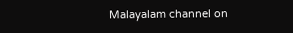Malayalam channel on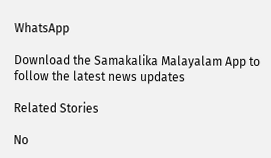WhatsApp

Download the Samakalika Malayalam App to follow the latest news updates

Related Stories

No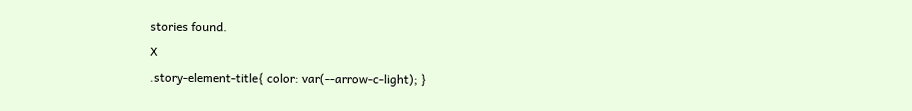stories found.
X
.story-element-title{ color: var(--arrow-c-light); }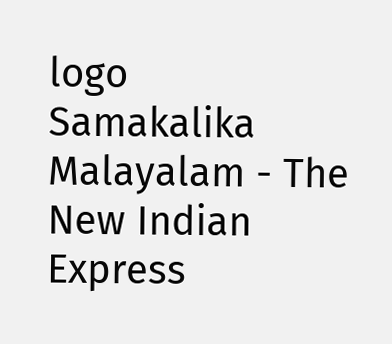logo
Samakalika Malayalam - The New Indian Express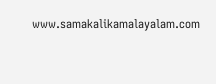www.samakalikamalayalam.com